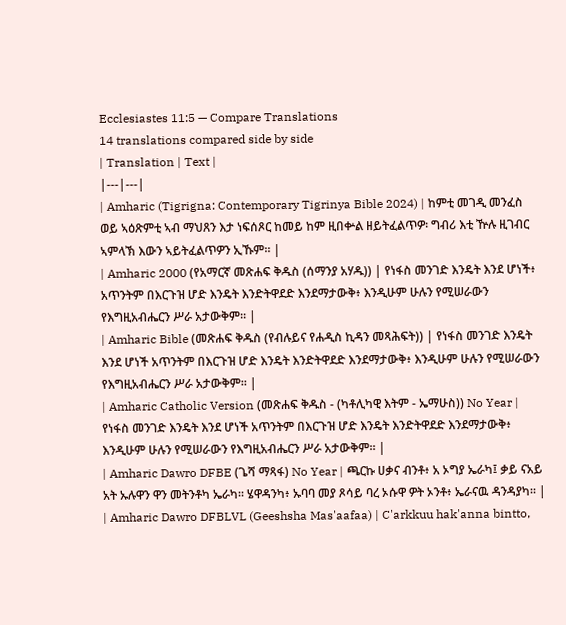Ecclesiastes 11:5 — Compare Translations
14 translations compared side by side
| Translation | Text |
|---|---|
| Amharic (Tigrigna: Contemporary Tigrinya Bible 2024) | ከምቲ መገዲ መንፈስ ወይ ኣዕጽምቲ ኣብ ማህጸን እታ ነፍሰጾር ከመይ ከም ዚበቍል ዘይትፈልጥዎ፡ ግብሪ እቲ ዅሉ ዚገብር ኣምላኽ እውን ኣይትፈልጥዎን ኢኹም። |
| Amharic 2000 (የአማርኛ መጽሐፍ ቅዱስ (ሰማንያ አሃዱ)) | የነፋስ መንገድ እንዴት እንደ ሆነች፥ አጥንትም በእርጉዝ ሆድ እንዴት እንድትዋደድ እንደማታውቅ፥ እንዲሁም ሁሉን የሚሠራውን የእግዚአብሔርን ሥራ አታውቅም። |
| Amharic Bible (መጽሐፍ ቅዱስ (የብሉይና የሐዲስ ኪዳን መጻሕፍት)) | የነፋስ መንገድ እንዴት እንደ ሆነች አጥንትም በእርጉዝ ሆድ እንዴት እንድትዋደድ እንደማታውቅ፥ እንዲሁም ሁሉን የሚሠራውን የእግዚአብሔርን ሥራ አታውቅም። |
| Amharic Catholic Version (መጽሐፍ ቅዱስ - (ካቶሊካዊ እትም - ኤማሁስ)) No Year | የነፋስ መንገድ እንዴት እንደ ሆነች አጥንትም በእርጉዝ ሆድ እንዴት እንድትዋደድ እንደማታውቅ፥ እንዲሁም ሁሉን የሚሠራውን የእግዚአብሔርን ሥራ አታውቅም። |
| Amharic Dawro DFBE (ጌሻ ማጻፋ) No Year | ጫርኩ ሀቃና ብንቶ፥ አ ኦግያ ኤራካ፤ ቃይ ናአይ አት ኡሉዋን ዋን መትንቶካ ኤራካ። ሄዋዳንካ፥ ኡባባ መያ ጾሳይ ባረ ኦሱዋ ዎት ኦንቶ፥ ኤራናዉ ዳንዳያካ። |
| Amharic Dawro DFBLVL (Geeshsha Mas'aafaa) | C'arkkuu hak'anna bintto,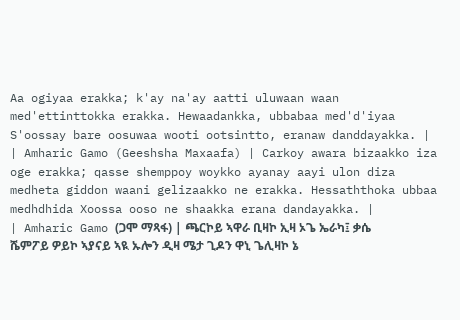Aa ogiyaa erakka; k'ay na'ay aatti uluwaan waan med'ettinttokka erakka. Hewaadankka, ubbabaa med'd'iyaa S'oossay bare oosuwaa wooti ootsintto, eranaw danddayakka. |
| Amharic Gamo (Geeshsha Maxaafa) | Carkoy awara bizaakko iza oge erakka; qasse shemppoy woykko ayanay aayi ulon diza medheta giddon waani gelizaakko ne erakka. Hessaththoka ubbaa medhdhida Xoossa ooso ne shaakka erana dandayakka. |
| Amharic Gamo (ጋሞ ማጻፋ) | ጫርኮይ ኣዋራ ቢዛኮ ኢዛ ኦጌ ኤራካ፤ ቃሴ ሼምፖይ ዎይኮ ኣያናይ ኣዪ ኡሎን ዲዛ ሜታ ጊዶን ዋኒ ጌሊዛኮ ኔ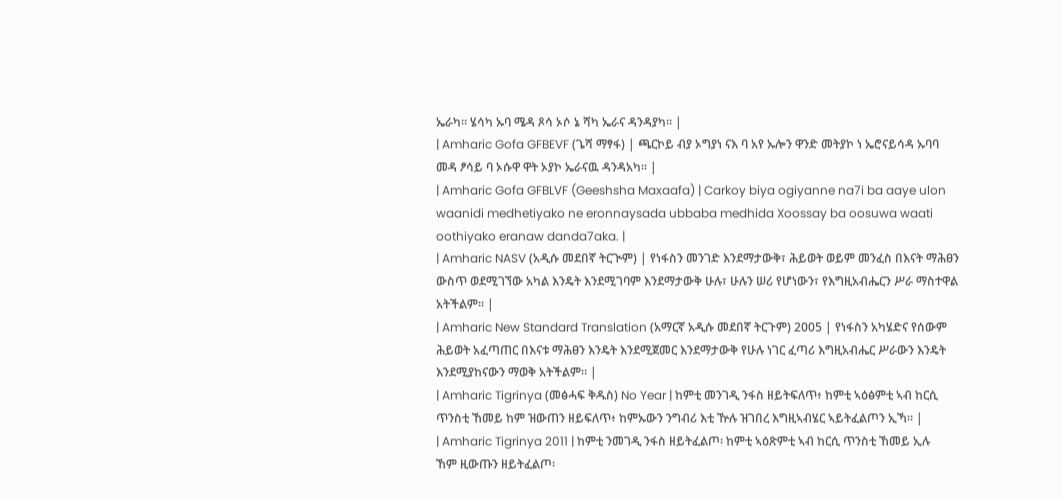ኤራካ። ሄሳካ ኡባ ሜዳ ጾሳ ኦሶ ኔ ሻካ ኤራና ዳንዳያካ። |
| Amharic Gofa GFBEVF (ጌሻ ማፃፋ) | ጫርኮይ ብያ ኦግያነ ናእ ባ አየ ኡሎን ዋንድ መትያኮ ነ ኤሮናይሳዳ ኡባባ መዳ ፆሳይ ባ ኦሱዋ ዋት ኦያኮ ኤራናዉ ዳንዳአካ። |
| Amharic Gofa GFBLVF (Geeshsha Maxaafa) | Carkoy biya ogiyanne na7i ba aaye ulon waanidi medhetiyako ne eronnaysada ubbaba medhida Xoossay ba oosuwa waati oothiyako eranaw danda7aka. |
| Amharic NASV (አዲሱ መደበኛ ትርጒም) | የነፋስን መንገድ እንደማታውቅ፣ ሕይወት ወይም መንፈስ በእናት ማሕፀን ውስጥ ወደሚገኘው አካል እንዴት እንደሚገባም እንደማታውቅ ሁሉ፣ ሁሉን ሠሪ የሆነውን፣ የእግዚአብሔርን ሥራ ማስተዋል አትችልም። |
| Amharic New Standard Translation (አማርኛ አዲሱ መደበኛ ትርጉም) 2005 | የነፋስን አካሄድና የሰውም ሕይወት አፈጣጠር በእናቱ ማሕፀን እንዴት እንደሚጀመር እንደማታውቅ የሁሉ ነገር ፈጣሪ እግዚአብሔር ሥራውን እንዴት እንደሚያከናውን ማወቅ አትችልም። |
| Amharic Tigrinya (መፅሓፍ ቅዱስ) No Year | ከምቲ መንገዲ ንፋስ ዘይትፍለጥ፥ ከምቲ ኣዕፅምቲ ኣብ ከርሲ ጥንስቲ ኸመይ ከም ዝውጠን ዘይፍለጥ፥ ከምኡውን ንግብሪ እቲ ዅሉ ዝገበረ እግዚኣብሄር ኣይትፈልጦን ኢኻ። |
| Amharic Tigrinya 2011 | ከምቲ ንመገዲ ንፋስ ዘይትፈልጦ፡ ከምቲ ኣዕጽምቲ ኣብ ከርሲ ጥንስቲ ኸመይ ኢሉ ኸም ዚውጡን ዘይትፈልጦ፡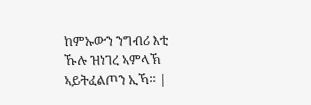ከምኡውን ንግብሪ እቲ ኹሉ ዝነገረ ኣምላኽ ኣይትፈልጦን ኢኻ። |